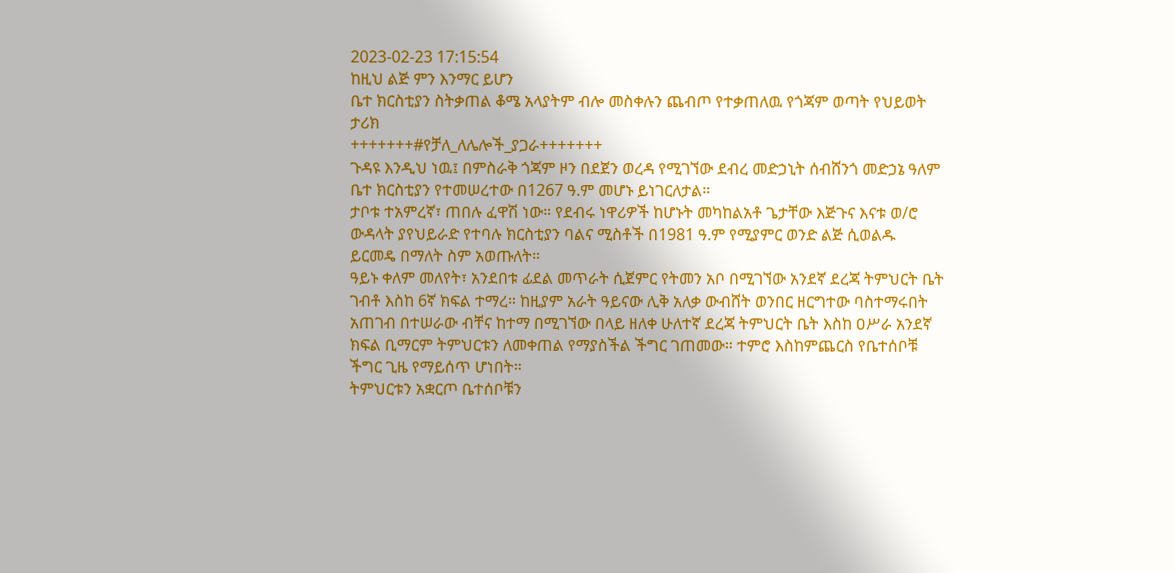2023-02-23 17:15:54
ከዚህ ልጅ ምን እንማር ይሆን
ቤተ ክርስቲያን ስትቃጠል ቆሜ አላያትም ብሎ መስቀሉን ጨብጦ የተቃጠለዉ የጎጃም ወጣት የህይወት ታሪክ
+++++++#የቻለ_ለሌሎች_ያጋራ+++++++
ጉዳዩ እንዲህ ነዉ፤ በምስራቅ ጎጃም ዞን በደጀን ወረዳ የሚገኘው ደብረ መድኃኒት ሰብሸንጎ መድኃኔ ዓለም ቤተ ክርስቲያን የተመሠረተው በ1267 ዓ.ም መሆኑ ይነገርለታል።
ታቦቱ ተአምረኛ፣ ጠበሉ ፈዋሽ ነው። የደብሩ ነዋሪዎች ከሆኑት መካከልአቶ ጌታቸው እጅጉና እናቱ ወ/ሮ ውዳላት ያየህይራድ የተባሉ ክርስቲያን ባልና ሚስቶች በ1981 ዓ.ም የሚያምር ወንድ ልጅ ሲወልዱ ይርመዴ በማለት ስም አወጡለት።
ዓይኑ ቀለም መለየት፣ አንደበቱ ፊደል መጥራት ሲጀምር የትመን አቦ በሚገኘው አንደኛ ደረጃ ትምህርት ቤት ገብቶ እስከ 6ኛ ክፍል ተማረ። ከዚያም አራት ዓይናው ሊቅ አለቃ ውብሸት ወንበር ዘርግተው ባስተማሩበት አጠገብ በተሠራው ብቸና ከተማ በሚገኘው በላይ ዘለቀ ሁለተኛ ደረጃ ትምህርት ቤት እስከ ዐሥራ አንደኛ ክፍል ቢማርም ትምህርቱን ለመቀጠል የማያስችል ችግር ገጠመው። ተምሮ እስከምጨርስ የቤተሰቦቹ ችግር ጊዜ የማይሰጥ ሆነበት።
ትምህርቱን አቋርጦ ቤተሰቦቹን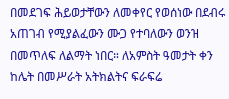በመደገፍ ሕይወታቸውን ለመቀየር የወሰነው በደብሩ አጠገብ የሚያልፈውን ሙጋ የተባለውን ወንዝ በመጥለፍ ለልማት ነበር። ለአምስት ዓመታት ቀን ከሌት በመሥራት አትክልትና ፍራፍሬ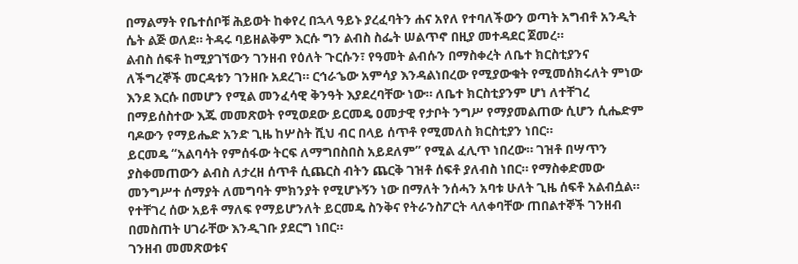በማልማት የቤተሰቦቹ ሕይወት ከቀየረ በኋላ ዓይኑ ያረፈባትን ሐና አየለ የተባለችውን ወጣት አግብቶ አንዲት ሴት ልጅ ወለደ። ትዳሩ ባይዘልቅም እርሱ ግን ልብስ ስፌት ሠልጥኖ በዚያ መተዳደር ጀመረ።
ልብስ ሰፍቶ ከሚያገኘውን ገንዘብ የዕለት ጉርሱን፣ የዓመት ልብሱን በማስቀረት ለቤተ ክርስቲያንና ለችግረኞች መርዳቱን ገንዘቡ አደረገ። ርኅራኄው አምሳያ እንዳልነበረው የሚያውቁት የሚመሰክሩለት ምነው እንደ እርሱ በመሆን የሚል መንፈሳዊ ቅንዓት እያደረባቸው ነው። ለቤተ ክርስቲያንም ሆነ ለተቸገረ በማይሰስተው እጁ መመጽወት የሚወደው ይርመዴ ዐመታዊ የታቦት ንግሥ የማያመልጠው ሲሆን ሲሔድም ባዶውን የማይሔድ አንድ ጊዜ ከሦስት ሺህ ብር በላይ ሰጥቶ የሚመለስ ክርስቲያን ነበር።
ይርመዴ “አልባሳት የምሰፋው ትርፍ ለማግበስበስ አይደለም” የሚል ፈሊጥ ነበረው። ገዝቶ በሣጥን ያስቀመጠውን ልብስ ለታረዘ ሰጥቶ ሲጨርስ ብትን ጨርቅ ገዝቶ ሰፍቶ ያለብስ ነበር። የማስቀድመው መንግሥተ ሰማያት ለመግባት ምክንያት የሚሆኑኝን ነው በማለት ንሰሓን አባቱ ሁለት ጊዜ ሰፍቶ አልብሷል። የተቸገረ ሰው አይቶ ማለፍ የማይሆንለት ይርመዴ ስንቅና የትራንስፖርት ላለቀባቸው ጠበልተኞች ገንዘብ በመስጠት ሀገራቸው እንዲገቡ ያደርግ ነበር።
ገንዘብ መመጽወቱና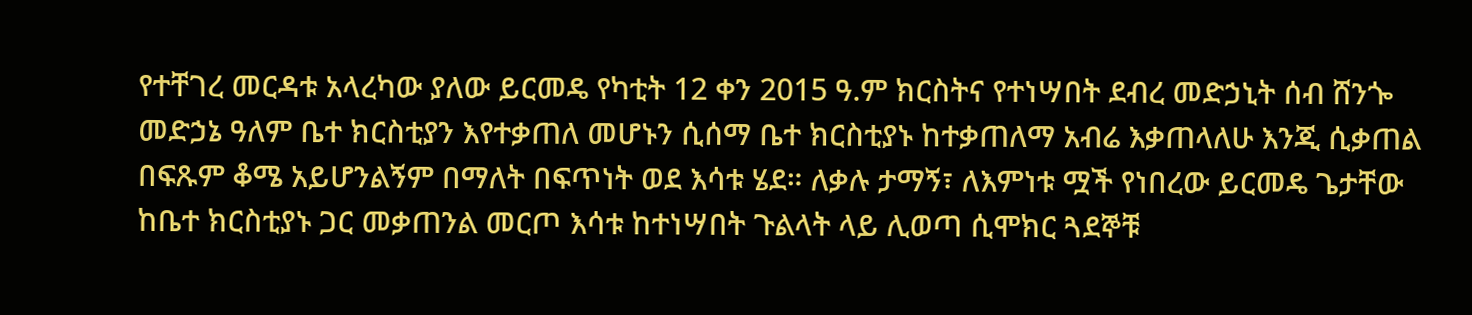የተቸገረ መርዳቱ አላረካው ያለው ይርመዴ የካቲት 12 ቀን 2015 ዓ.ም ክርስትና የተነሣበት ደብረ መድኃኒት ሰብ ሸንጐ መድኃኔ ዓለም ቤተ ክርስቲያን እየተቃጠለ መሆኑን ሲሰማ ቤተ ክርስቲያኑ ከተቃጠለማ አብሬ እቃጠላለሁ እንጂ ሲቃጠል በፍጹም ቆሜ አይሆንልኝም በማለት በፍጥነት ወደ እሳቱ ሄደ። ለቃሉ ታማኝ፣ ለእምነቱ ሟች የነበረው ይርመዴ ጌታቸው ከቤተ ክርስቲያኑ ጋር መቃጠንል መርጦ እሳቱ ከተነሣበት ጉልላት ላይ ሊወጣ ሲሞክር ጓደኞቹ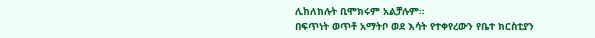ሊከለክሉት ቢሞክሩም አልቻሉም።
በፍጥነት ወጥቶ አማትቦ ወደ እሳት የተቀየረውን የቤተ ክርስቲያን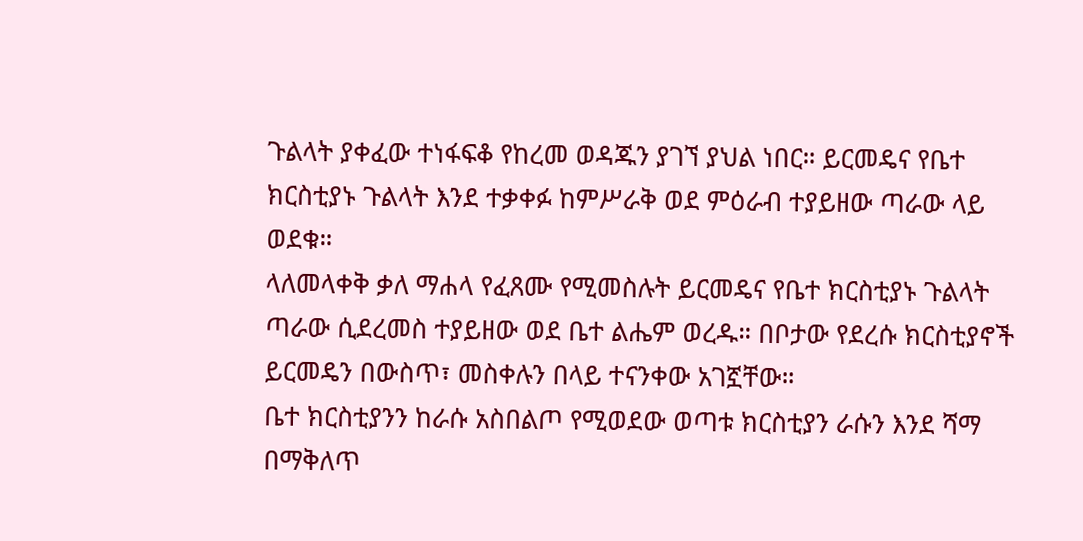ጉልላት ያቀፈው ተነፋፍቆ የከረመ ወዳጁን ያገኘ ያህል ነበር። ይርመዴና የቤተ ክርስቲያኑ ጉልላት እንደ ተቃቀፉ ከምሥራቅ ወደ ምዕራብ ተያይዘው ጣራው ላይ ወደቁ።
ላለመላቀቅ ቃለ ማሐላ የፈጸሙ የሚመስሉት ይርመዴና የቤተ ክርስቲያኑ ጉልላት ጣራው ሲደረመስ ተያይዘው ወደ ቤተ ልሔም ወረዱ። በቦታው የደረሱ ክርስቲያኖች ይርመዴን በውስጥ፣ መስቀሉን በላይ ተናንቀው አገኟቸው።
ቤተ ክርስቲያንን ከራሱ አስበልጦ የሚወደው ወጣቱ ክርስቲያን ራሱን እንደ ሻማ በማቅለጥ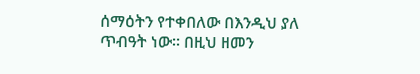ሰማዕትን የተቀበለው በእንዲህ ያለ ጥብዓት ነው። በዚህ ዘመን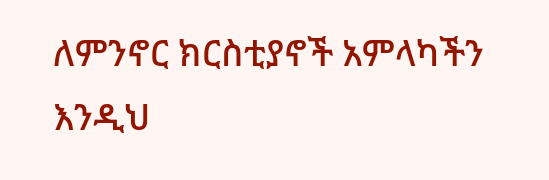ለምንኖር ክርስቲያኖች አምላካችን እንዲህ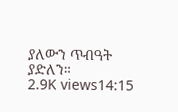ያለውን ጥብዓት ያድለን።
2.9K views14:15